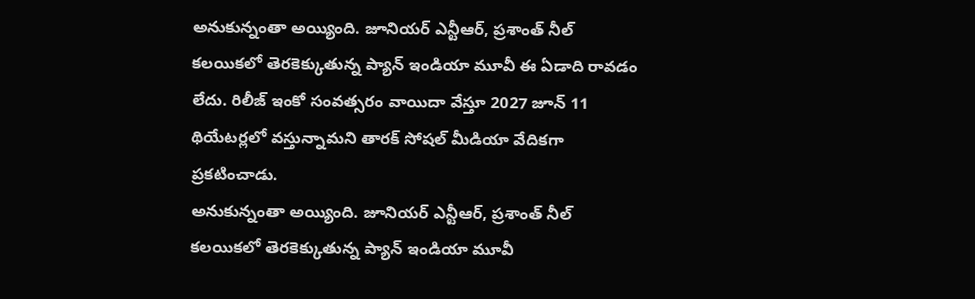అనుకున్నంతా అయ్యింది. జూనియర్ ఎన్టీఆర్, ప్రశాంత్ నీల్ కలయికలో తెరకెక్కుతున్న ప్యాన్ ఇండియా మూవీ ఈ ఏడాది రావడం లేదు. రిలీజ్ ఇంకో సంవత్సరం వాయిదా వేస్తూ 2027 జూన్ 11 థియేటర్లలో వస్తున్నామని తారక్ సోషల్ మీడియా వేదికగా ప్రకటించాడు.
అనుకున్నంతా అయ్యింది. జూనియర్ ఎన్టీఆర్, ప్రశాంత్ నీల్ కలయికలో తెరకెక్కుతున్న ప్యాన్ ఇండియా మూవీ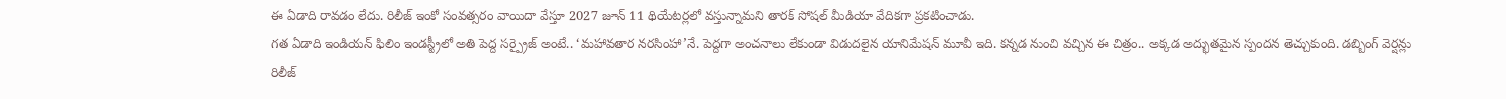ఈ ఏడాది రావడం లేదు. రిలీజ్ ఇంకో సంవత్సరం వాయిదా వేస్తూ 2027 జూన్ 11 థియేటర్లలో వస్తున్నామని తారక్ సోషల్ మీడియా వేదికగా ప్రకటించాడు.
గత ఏడాది ఇండియన్ ఫిలిం ఇండస్ట్రీలో అతి పెద్ద సర్ప్రైజ్ అంటే.. ‘మహావతార నరసింహా’నే. పెద్దగా అంచనాలు లేకుండా విడుదలైన యానిమేషన్ మూవీ ఇది. కన్నడ నుంచి వచ్చిన ఈ చిత్రం.. అక్కడ అద్భుతమైన స్పందన తెచ్చుకుంది. డబ్బింగ్ వెర్షన్లు రిలీజ్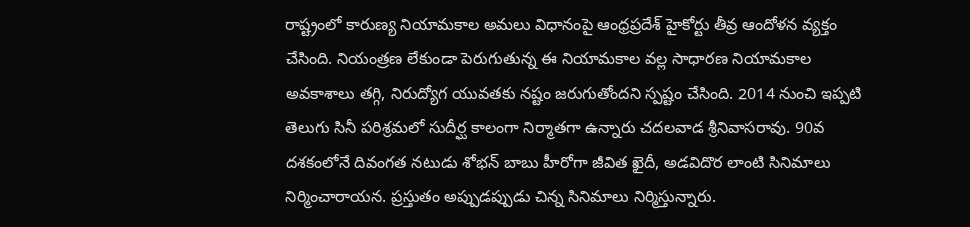రాష్ట్రంలో కారుణ్య నియామకాల అమలు విధానంపై ఆంధ్రప్రదేశ్ హైకోర్టు తీవ్ర ఆందోళన వ్యక్తం చేసింది. నియంత్రణ లేకుండా పెరుగుతున్న ఈ నియామకాల వల్ల సాధారణ నియామకాల అవకాశాలు తగ్గి, నిరుద్యోగ యువతకు నష్టం జరుగుతోందని స్పష్టం చేసింది. 2014 నుంచి ఇప్పటి
తెలుగు సినీ పరిశ్రమలో సుదీర్ఘ కాలంగా నిర్మాతగా ఉన్నారు చదలవాడ శ్రీనివాసరావు. 90వ దశకంలోనే దివంగత నటుడు శోభన్ బాబు హీరోగా జీవిత ఖైదీ, అడవిదొర లాంటి సినిమాలు నిర్మించారాయన. ప్రస్తుతం అప్పుడప్పుడు చిన్న సినిమాలు నిర్మిస్తున్నారు.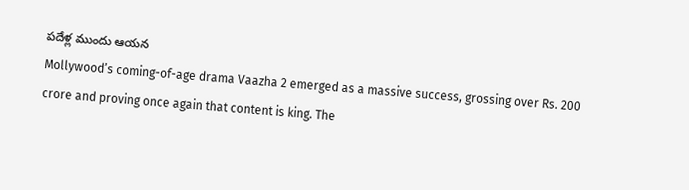పదేళ్ల ముందు ఆయన
Mollywood’s coming-of-age drama Vaazha 2 emerged as a massive success, grossing over Rs. 200 crore and proving once again that content is king. The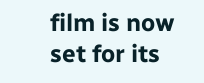film is now set for its